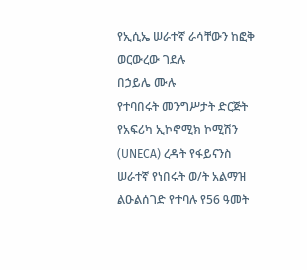የኢሲኤ ሠራተኛ ራሳቸውን ከፎቅ ወርውረው ገደሉ
በኃይሌ ሙሉ
የተባበሩት መንግሥታት ድርጅት የአፍሪካ ኢኮኖሚክ ኮሚሽን (UNECA) ረዳት የፋይናንስ ሠራተኛ የነበሩት ወ/ት አልማዝ ልዑልሰገድ የተባሉ የ56 ዓመት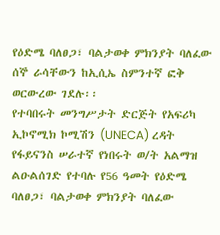የዕድሜ ባለፀጋ፣ ባልታወቀ ምክንያት ባለፈው ሰኞ ራሳቸውን ከኢሲኤ ስምንተኛ ፎቅ ወርውረው ገደሉ፡፡
የተባበሩት መንግሥታት ድርጅት የአፍሪካ ኢኮኖሚክ ኮሚሽን (UNECA) ረዳት የፋይናንስ ሠራተኛ የነበሩት ወ/ት አልማዝ ልዑልሰገድ የተባሉ የ56 ዓመት የዕድሜ ባለፀጋ፣ ባልታወቀ ምክንያት ባለፈው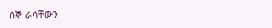ሰኞ ራሳቸውን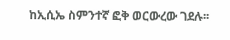ከኢሲኤ ስምንተኛ ፎቅ ወርውረው ገደሉ፡፡